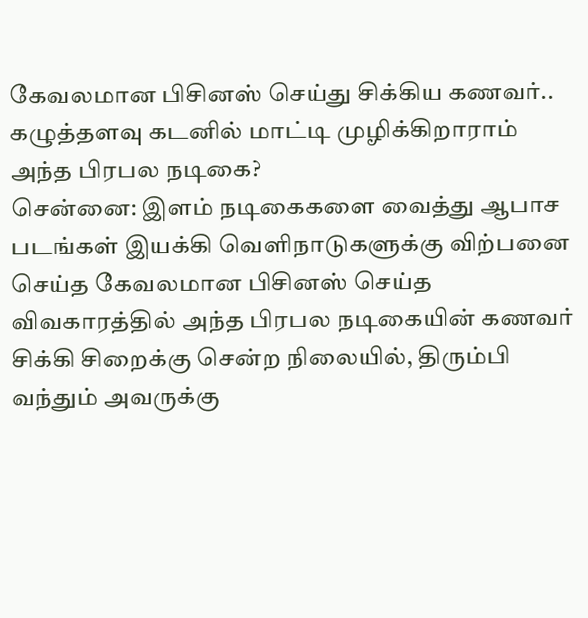கேவலமான பிசினஸ் செய்து சிக்கிய கணவர்.. கழுத்தளவு கடனில் மாட்டி முழிக்கிறாராம் அந்த பிரபல நடிகை?
சென்னை: இளம் நடிகைகளை வைத்து ஆபாச படங்கள் இயக்கி வெளிநாடுகளுக்கு விற்பனை செய்த கேவலமான பிசினஸ் செய்த விவகாரத்தில் அந்த பிரபல நடிகையின் கணவர் சிக்கி சிறைக்கு சென்ற நிலையில், திரும்பி வந்தும் அவருக்கு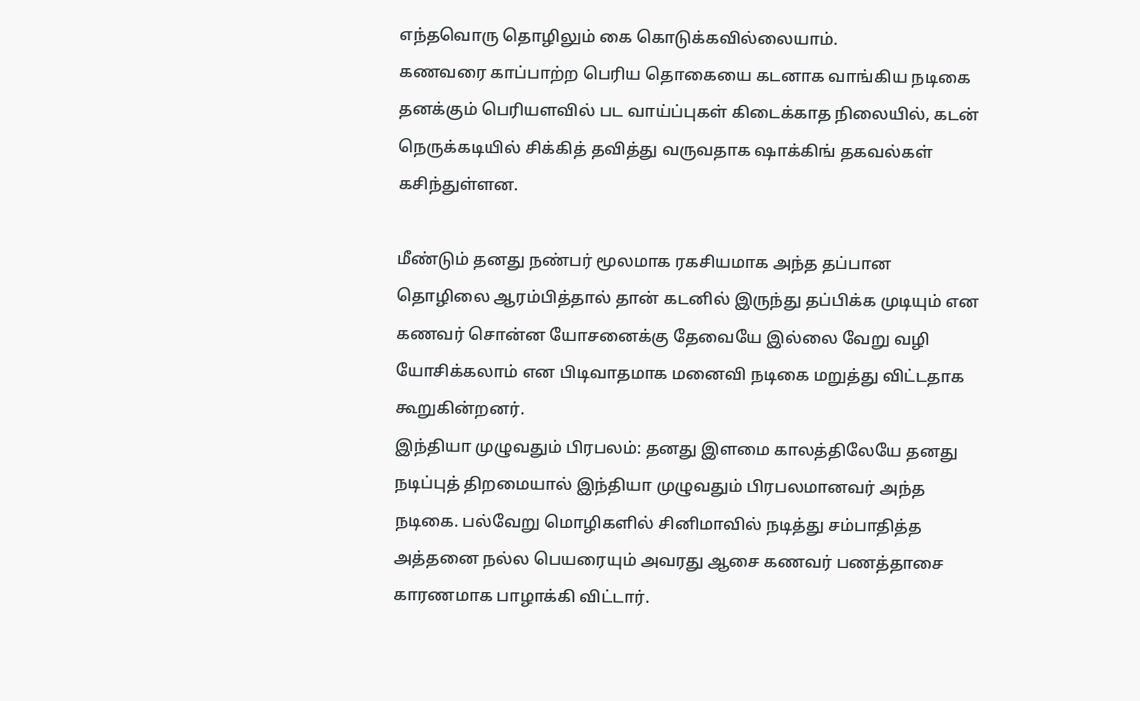எந்தவொரு தொழிலும் கை கொடுக்கவில்லையாம்.
கணவரை காப்பாற்ற பெரிய தொகையை கடனாக வாங்கிய நடிகை தனக்கும் பெரியளவில் பட வாய்ப்புகள் கிடைக்காத நிலையில், கடன் நெருக்கடியில் சிக்கித் தவித்து வருவதாக ஷாக்கிங் தகவல்கள் கசிந்துள்ளன.

மீண்டும் தனது நண்பர் மூலமாக ரகசியமாக அந்த தப்பான தொழிலை ஆரம்பித்தால் தான் கடனில் இருந்து தப்பிக்க முடியும் என கணவர் சொன்ன யோசனைக்கு தேவையே இல்லை வேறு வழி யோசிக்கலாம் என பிடிவாதமாக மனைவி நடிகை மறுத்து விட்டதாக கூறுகின்றனர்.
இந்தியா முழுவதும் பிரபலம்: தனது இளமை காலத்திலேயே தனது நடிப்புத் திறமையால் இந்தியா முழுவதும் பிரபலமானவர் அந்த நடிகை. பல்வேறு மொழிகளில் சினிமாவில் நடித்து சம்பாதித்த அத்தனை நல்ல பெயரையும் அவரது ஆசை கணவர் பணத்தாசை காரணமாக பாழாக்கி விட்டார்.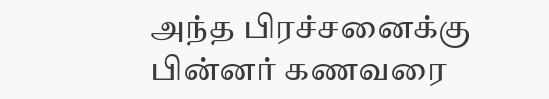அந்த பிரச்சனைக்கு பின்னர் கணவரை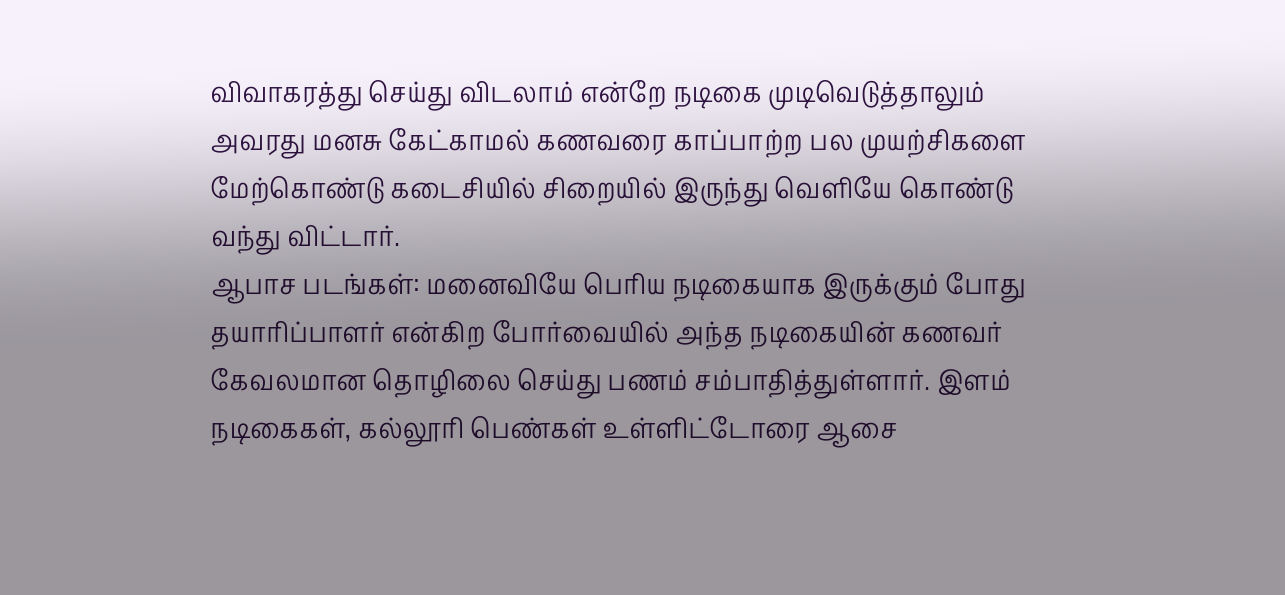விவாகரத்து செய்து விடலாம் என்றே நடிகை முடிவெடுத்தாலும் அவரது மனசு கேட்காமல் கணவரை காப்பாற்ற பல முயற்சிகளை மேற்கொண்டு கடைசியில் சிறையில் இருந்து வெளியே கொண்டு வந்து விட்டார்.
ஆபாச படங்கள்: மனைவியே பெரிய நடிகையாக இருக்கும் போது தயாரிப்பாளர் என்கிற போர்வையில் அந்த நடிகையின் கணவர் கேவலமான தொழிலை செய்து பணம் சம்பாதித்துள்ளார். இளம் நடிகைகள், கல்லூரி பெண்கள் உள்ளிட்டோரை ஆசை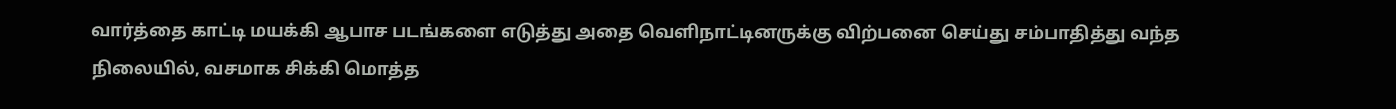வார்த்தை காட்டி மயக்கி ஆபாச படங்களை எடுத்து அதை வெளிநாட்டினருக்கு விற்பனை செய்து சம்பாதித்து வந்த நிலையில், வசமாக சிக்கி மொத்த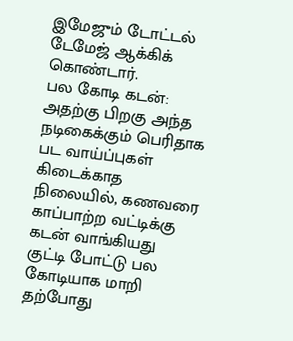இமேஜும் டோட்டல் டேமேஜ் ஆக்கிக் கொண்டார்.
பல கோடி கடன்: அதற்கு பிறகு அந்த நடிகைக்கும் பெரிதாக பட வாய்ப்புகள் கிடைக்காத நிலையில், கணவரை காப்பாற்ற வட்டிக்கு கடன் வாங்கியது குட்டி போட்டு பல கோடியாக மாறி தற்போது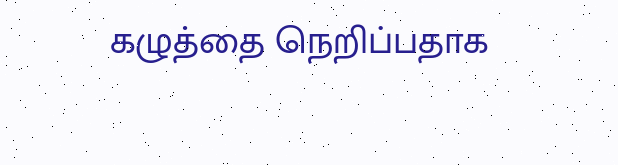கழுத்தை நெறிப்பதாக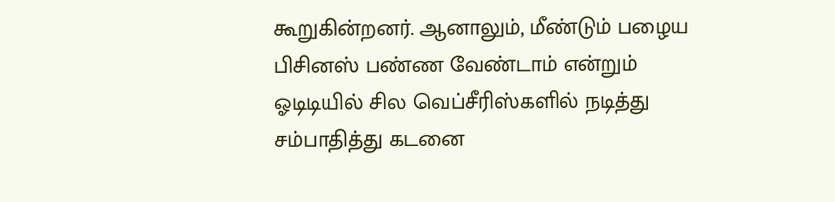கூறுகின்றனர். ஆனாலும், மீண்டும் பழைய பிசினஸ் பண்ண வேண்டாம் என்றும் ஓடிடியில் சில வெப்சீரிஸ்களில் நடித்து சம்பாதித்து கடனை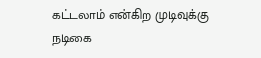கட்டலாம் என்கிற முடிவுக்கு நடிகை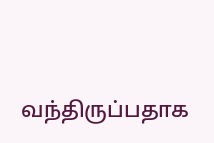வந்திருப்பதாக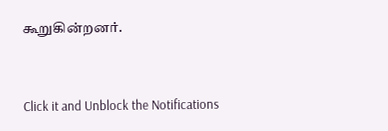கூறுகின்றனர்.


Click it and Unblock the Notifications